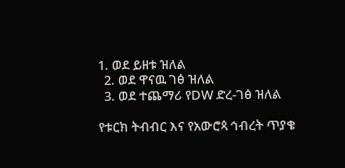1. ወደ ይዘቱ ዝለል
  2. ወደ ዋናዉ ገፅ ዝለል
  3. ወደ ተጨማሪ የDW ድረ-ገፅ ዝለል

የቱርክ ትብብር እና የአውሮጳ ኅብረት ጥያቄ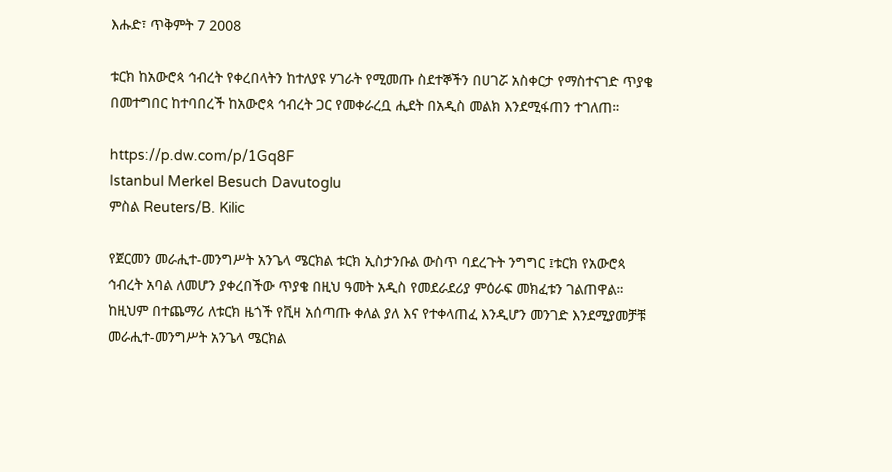እሑድ፣ ጥቅምት 7 2008

ቱርክ ከአውሮጳ ኅብረት የቀረበላትን ከተለያዩ ሃገራት የሚመጡ ስደተኞችን በሀገሯ አስቀርታ የማስተናገድ ጥያቄ በመተግበር ከተባበረች ከአውሮጳ ኅብረት ጋር የመቀራረቧ ሒደት በአዲስ መልክ እንደሚፋጠን ተገለጠ።

https://p.dw.com/p/1Gq8F
Istanbul Merkel Besuch Davutoglu
ምስል Reuters/B. Kilic

የጀርመን መራሒተ-መንግሥት አንጌላ ሜርክል ቱርክ ኢስታንቡል ውስጥ ባደረጉት ንግግር ፤ቱርክ የአውሮጳ ኅብረት አባል ለመሆን ያቀረበችው ጥያቄ በዚህ ዓመት አዲስ የመደራደሪያ ምዕራፍ መክፈቱን ገልጠዋል። ከዚህም በተጨማሪ ለቱርክ ዜጎች የቪዛ አሰጣጡ ቀለል ያለ እና የተቀላጠፈ እንዲሆን መንገድ እንደሚያመቻቹ መራሒተ-መንግሥት አንጌላ ሜርክል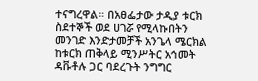ተናግረዋል። በአፀፌታው ታዲያ ቱርክ ስደተኞች ወደ ሀገሯ የሚላኩበትን መንገድ እንድታመቻች አንጌላ ሜርክል ከቱርክ ጠቅላይ ሚንሥትር አኅመት ዳቩቶሉ ጋር ባደረጉት ንግግር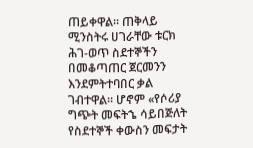ጠይቀዋል። ጠቅላይ ሚንስትሩ ሀገራቸው ቱርክ ሕገ-ወጥ ስደተኞችን በመቆጣጠር ጀርመንን እንደምትተባበር ቃል ገብተዋል። ሆኖም «የሶሪያ ግጭት መፍትኄ ሳይበጅለት የስደተኞች ቀውስን መፍታት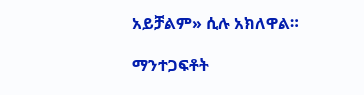አይቻልም» ሲሉ አክለዋል።

ማንተጋፍቶት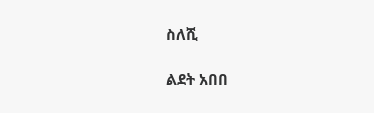ስለሺ

ልደት አበበ